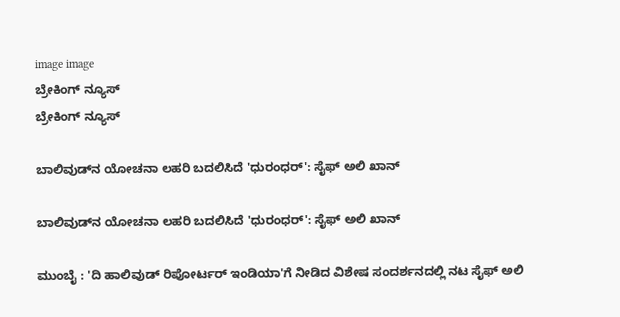image image
ಬ್ರೇಕಿಂಗ್ ನ್ಯೂಸ್
ಬ್ರೇಕಿಂಗ್ ನ್ಯೂಸ್

ಬಾಲಿವುಡ್‌ನ ಯೋಚನಾ ಲಹರಿ ಬದಲಿಸಿದೆ 'ಧುರಂಧರ್': ಸೈಫ್ ಅಲಿ ಖಾನ್

ಬಾಲಿವುಡ್‌ನ ಯೋಚನಾ ಲಹರಿ ಬದಲಿಸಿದೆ 'ಧುರಂಧರ್': ಸೈಫ್ ಅಲಿ ಖಾನ್

ಮುಂಬೈ : 'ದಿ ಹಾಲಿವುಡ್ ರಿಪೋರ್ಟರ್ ಇಂಡಿಯಾ'ಗೆ ನೀಡಿದ ವಿಶೇಷ ಸಂದರ್ಶನದಲ್ಲಿ ನಟ ಸೈಫ್ ಅಲಿ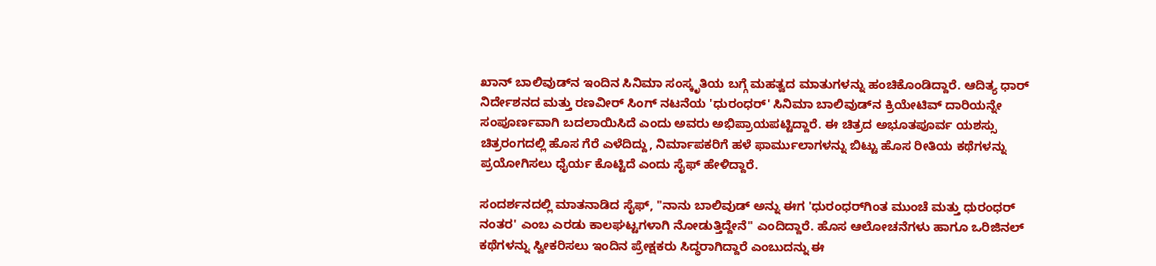ಖಾನ್ ಬಾಲಿವುಡ್‌ನ ಇಂದಿನ ಸಿನಿಮಾ ಸಂಸ್ಕೃತಿಯ ಬಗ್ಗೆ ಮಹತ್ವದ ಮಾತುಗಳನ್ನು ಹಂಚಿಕೊಂಡಿದ್ದಾರೆ. ಆದಿತ್ಯ ಧಾರ್ ನಿರ್ದೇಶನದ ಮತ್ತು ರಣವೀರ್ ಸಿಂಗ್ ನಟನೆಯ 'ಧುರಂಧರ್' ಸಿನಿಮಾ ಬಾಲಿವುಡ್‌ನ ಕ್ರಿಯೇಟಿವ್ ದಾರಿಯನ್ನೇ ಸಂಪೂರ್ಣವಾಗಿ ಬದಲಾಯಿಸಿದೆ ಎಂದು ಅವರು ಅಭಿಪ್ರಾಯಪಟ್ಟಿದ್ದಾರೆ. ಈ ಚಿತ್ರದ ಅಭೂತಪೂರ್ವ ಯಶಸ್ಸು ಚಿತ್ರರಂಗದಲ್ಲಿ ಹೊಸ ಗೆರೆ ಎಳೆದಿದ್ದು, ನಿರ್ಮಾಪಕರಿಗೆ ಹಳೆ ಫಾರ್ಮುಲಾಗಳನ್ನು ಬಿಟ್ಟು ಹೊಸ ರೀತಿಯ ಕಥೆಗಳನ್ನು ಪ್ರಯೋಗಿಸಲು ಧೈರ್ಯ ಕೊಟ್ಟಿದೆ ಎಂದು ಸೈಫ್ ಹೇಳಿದ್ದಾರೆ.

ಸಂದರ್ಶನದಲ್ಲಿ ಮಾತನಾಡಿದ ಸೈಫ್, "ನಾನು ಬಾಲಿವುಡ್ ಅನ್ನು ಈಗ 'ಧುರಂಧರ್‌ಗಿಂತ ಮುಂಚೆ ಮತ್ತು ಧುರಂಧರ್ ನಂತರ' ಎಂಬ ಎರಡು ಕಾಲಘಟ್ಟಗಳಾಗಿ ನೋಡುತ್ತಿದ್ದೇನೆ" ಎಂದಿದ್ದಾರೆ. ಹೊಸ ಆಲೋಚನೆಗಳು ಹಾಗೂ ಒರಿಜಿನಲ್ ಕಥೆಗಳನ್ನು ಸ್ವೀಕರಿಸಲು ಇಂದಿನ ಪ್ರೇಕ್ಷಕರು ಸಿದ್ಧರಾಗಿದ್ದಾರೆ ಎಂಬುದನ್ನು ಈ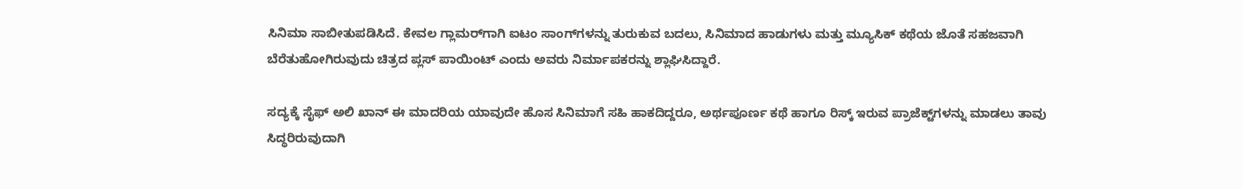ಸಿನಿಮಾ ಸಾಬೀತುಪಡಿಸಿದೆ. ಕೇವಲ ಗ್ಲಾಮರ್‌ಗಾಗಿ ಐಟಂ ಸಾಂಗ್‌ಗಳನ್ನು ತುರುಕುವ ಬದಲು, ಸಿನಿಮಾದ ಹಾಡುಗಳು ಮತ್ತು ಮ್ಯೂಸಿಕ್ ಕಥೆಯ ಜೊತೆ ಸಹಜವಾಗಿ ಬೆರೆತುಹೋಗಿರುವುದು ಚಿತ್ರದ ಪ್ಲಸ್ ಪಾಯಿಂಟ್ ಎಂದು ಅವರು ನಿರ್ಮಾಪಕರನ್ನು ಶ್ಲಾಘಿಸಿದ್ದಾರೆ.

ಸದ್ಯಕ್ಕೆ ಸೈಫ್ ಅಲಿ ಖಾನ್ ಈ ಮಾದರಿಯ ಯಾವುದೇ ಹೊಸ ಸಿನಿಮಾಗೆ ಸಹಿ ಹಾಕದಿದ್ದರೂ, ಅರ್ಥಪೂರ್ಣ ಕಥೆ ಹಾಗೂ ರಿಸ್ಕ್ ಇರುವ ಪ್ರಾಜೆಕ್ಟ್‌ಗಳನ್ನು ಮಾಡಲು ತಾವು ಸಿದ್ಧರಿರುವುದಾಗಿ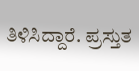ತಿಳಿಸಿದ್ದಾರೆ. ಪ್ರಸ್ತುತ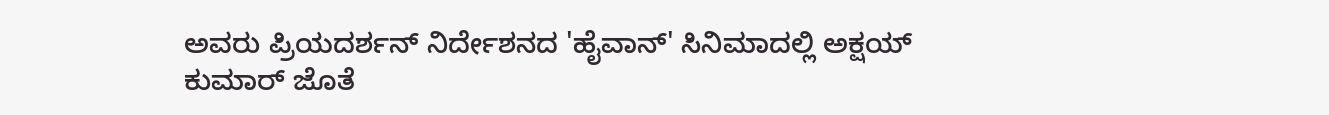ಅವರು ಪ್ರಿಯದರ್ಶನ್ ನಿರ್ದೇಶನದ 'ಹೈವಾನ್' ಸಿನಿಮಾದಲ್ಲಿ ಅಕ್ಷಯ್ ಕುಮಾರ್ ಜೊತೆ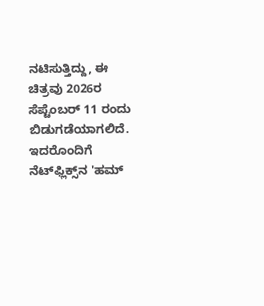ನಟಿಸುತ್ತಿದ್ದು, ಈ ಚಿತ್ರವು 2026ರ ಸೆಪ್ಟೆಂಬರ್ 11 ರಂದು ಬಿಡುಗಡೆಯಾಗಲಿದೆ. ಇದರೊಂದಿಗೆ ನೆಟ್‌ಫ್ಲಿಕ್ಸ್‌ನ 'ಹಮ್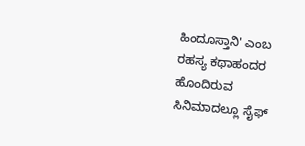ಹಿಂದೂಸ್ತಾನಿ' ಎಂಬ ರಹಸ್ಯ ಕಥಾಹಂದರ ಹೊಂದಿರುವ ಸಿನಿಮಾದಲ್ಲೂ ಸೈಫ್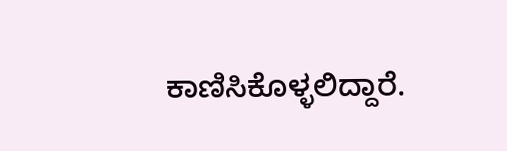ಕಾಣಿಸಿಕೊಳ್ಳಲಿದ್ದಾರೆ.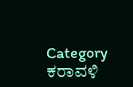Category
ಕರಾವಳಿ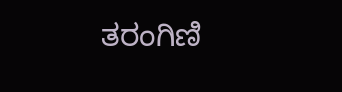ತರಂಗಿಣಿ